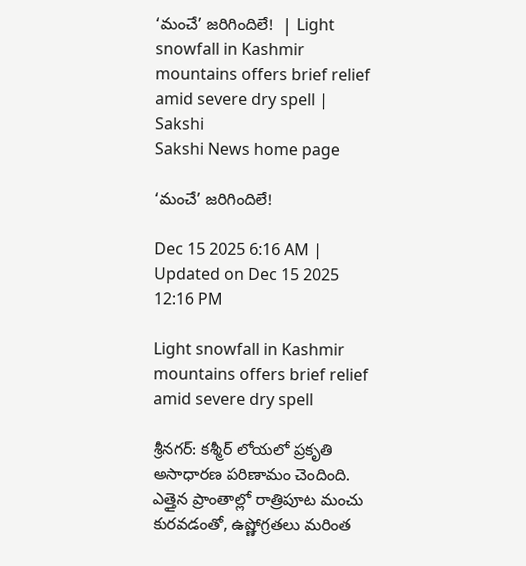‘మంచే’ జరిగిందిలే!  | Light snowfall in Kashmir mountains offers brief relief amid severe dry spell | Sakshi
Sakshi News home page

‘మంచే’ జరిగిందిలే!

Dec 15 2025 6:16 AM | Updated on Dec 15 2025 12:16 PM

Light snowfall in Kashmir mountains offers brief relief amid severe dry spell

శ్రీనగర్‌: కశ్మీర్‌ లోయలో ప్రకృతి అసాధారణ పరిణామం చెందింది. ఎత్తైన ప్రాంతాల్లో రాత్రిపూట మంచు కురవడంతో, ఉష్ణోగ్రతలు మరింత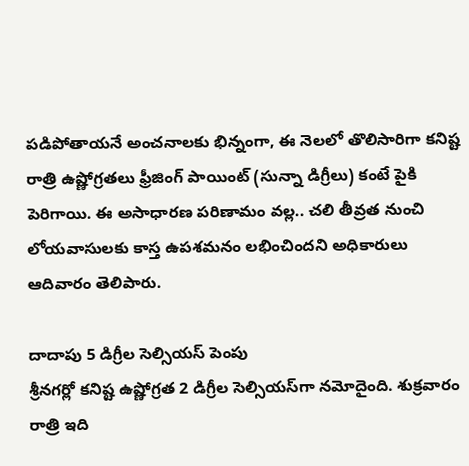పడిపోతాయనే అంచనాలకు భిన్నంగా, ఈ నెలలో తొలిసారిగా కనిష్ట రాత్రి ఉష్ణోగ్రతలు ఫ్రీజింగ్‌ పాయింట్‌ (సున్నా డిగ్రీలు) కంటే పైకి పెరిగాయి. ఈ అసాధారణ పరిణామం వల్ల.. చలి తీవ్రత నుంచి లోయవాసులకు కాస్త ఉపశమనం లభించిందని అధికారులు ఆదివారం తెలిపారు.

దాదాపు 5 డిగ్రీల సెల్సియస్‌ పెంపు
శ్రీనగర్లో కనిష్ట ఉష్ణోగ్రత 2 డిగ్రీల సెల్సియస్‌గా నమోదైంది. శుక్రవారం రాత్రి ఇది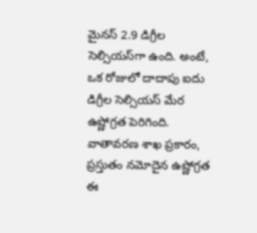మైనస్‌ 2.9 డిగ్రీల సెల్సియస్‌గా ఉంది. అంటే, ఒక రోజులో దాదాపు ఐదు డిగ్రీల సెల్సియస్‌ మేర ఉష్ణోగ్రత పెరిగింది. వాతావరణ శాఖ ప్రకారం, ప్రస్తుతం నమోదైన ఉష్ణోగ్రత ఈ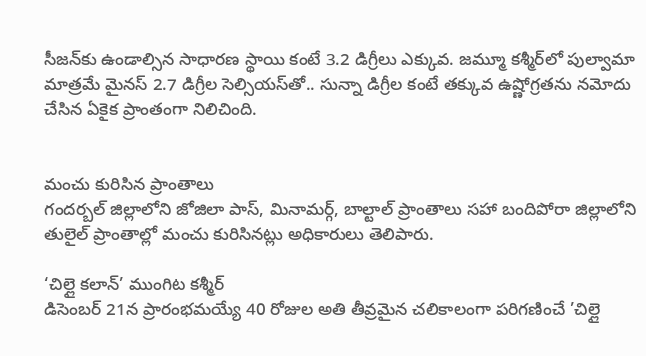సీజన్‌కు ఉండాల్సిన సాధారణ స్థాయి కంటే 3.2 డిగ్రీలు ఎక్కువ. జమ్మూ కశ్మీర్‌లో పుల్వామా మాత్రమే మైనస్‌ 2.7 డిగ్రీల సెల్సియస్‌తో.. సున్నా డిగ్రీల కంటే తక్కువ ఉష్ణోగ్రతను నమోదు చేసిన ఏకైక ప్రాంతంగా నిలిచింది.


మంచు కురిసిన ప్రాంతాలు
గందర్బల్‌ జిల్లాలోని జోజిలా పాస్, మినామర్గ్, బాల్టాల్‌ ప్రాంతాలు సహా బందిపోరా జిల్లాలోని తులైల్‌ ప్రాంతాల్లో మంచు కురిసినట్లు అధికారులు తెలిపారు.

‘చిల్లై కలాన్‌’ ముంగిట కశ్మీర్‌
డిసెంబర్‌ 21న ప్రారంభమయ్యే 40 రోజుల అతి తీవ్రమైన చలికాలంగా పరిగణించే ’చిల్లై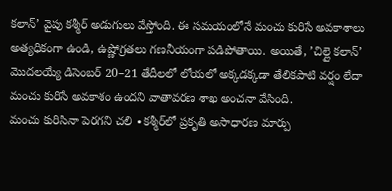కలాన్‌’ వైపు కశ్మీర్‌ అడుగులు వేస్తోంది. ఈ సమయంలోనే మంచు కురిసే అవకాశాలు అత్యధికంగా ఉండి, ఉష్ణోగ్రతలు గణనీయంగా పడిపోతాయి. అయితే, ’చిల్లై కలాన్‌’ మొదలయ్యే డిసెంబర్‌ 20–21 తేదీలలో లోయలో అక్కడక్కడా తేలికపాటి వర్షం లేదా మంచు కురిసే అవకాశం ఉందని వాతావరణ శాఖ అంచనా వేసింది.
మంచు కురిసినా పెరగని చలి ∙కశ్మీర్‌లో ప్రకృతి అసాధారణ మార్పు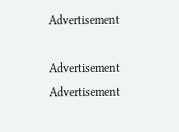Advertisement

Advertisement
Advertisement